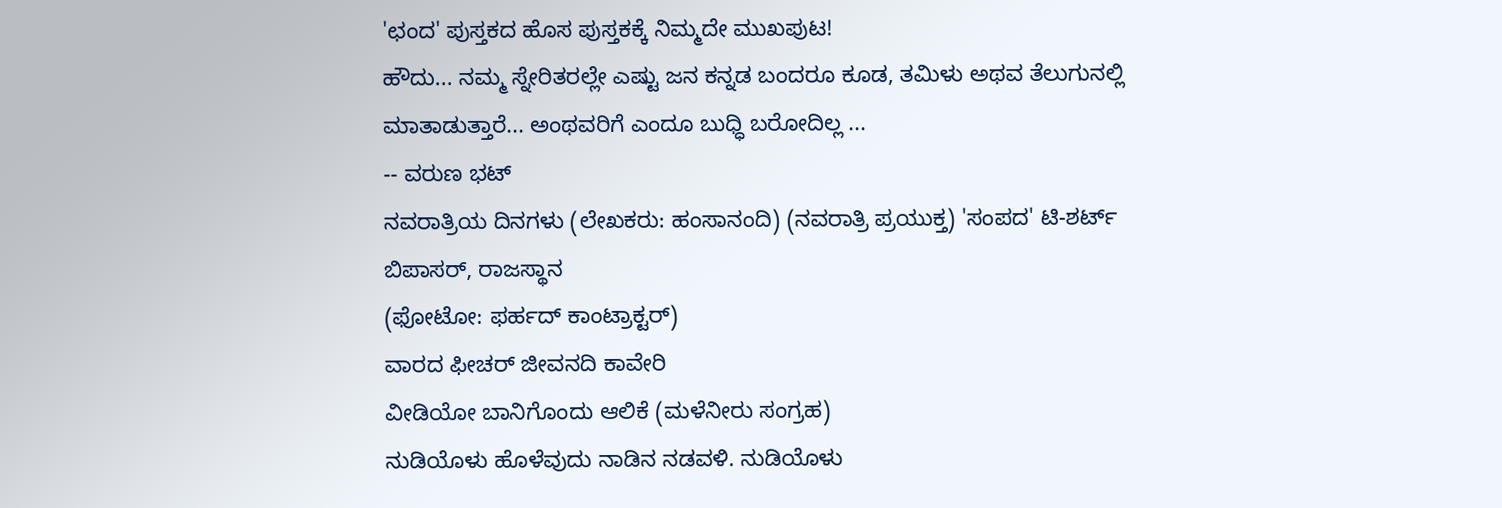'ಛಂದ' ಪುಸ್ತಕದ ಹೊಸ ಪುಸ್ತಕಕ್ಕೆ ನಿಮ್ಮದೇ ಮುಖಪುಟ!
ಹೌದು... ನಮ್ಮ ಸ್ನೇರಿತರಲ್ಲೇ ಎಷ್ಟು ಜನ ಕನ್ನಡ ಬಂದರೂ ಕೂಡ, ತಮಿಳು ಅಥವ ತೆಲುಗುನಲ್ಲಿ ಮಾತಾಡುತ್ತಾರೆ... ಅಂಥವರಿಗೆ ಎಂದೂ ಬುಧ್ಧಿ ಬರೋದಿಲ್ಲ ...
-- ವರುಣ ಭಟ್
ನವರಾತ್ರಿಯ ದಿನಗಳು (ಲೇಖಕರು: ಹಂಸಾನಂದಿ) (ನವರಾತ್ರಿ ಪ್ರಯುಕ್ತ) 'ಸಂಪದ' ಟಿ-ಶರ್ಟ್
ಬಿಪಾಸರ್, ರಾಜಸ್ಥಾನ
(ಫೋಟೋ: ಫರ್ಹದ್ ಕಾಂಟ್ರಾಕ್ಟರ್)
ವಾರದ ಫೀಚರ್ ಜೀವನದಿ ಕಾವೇರಿ
ವೀಡಿಯೋ ಬಾನಿಗೊಂದು ಆಲಿಕೆ (ಮಳೆನೀರು ಸಂಗ್ರಹ)
ನುಡಿಯೊಳು ಹೊಳೆವುದು ನಾಡಿನ ನಡವಳಿ. ನುಡಿಯೊಳು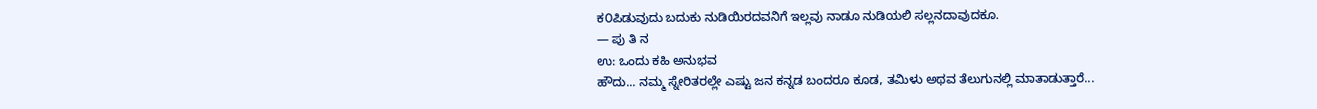ಕ೦ಪಿಡುವುದು ಬದುಕು ನುಡಿಯಿರದವನಿಗೆ ಇಲ್ಲವು ನಾಡೂ ನುಡಿಯಲಿ ಸಲ್ಲನದಾವುದಕೂ.
— ಪು ತಿ ನ
ಉ: ಒಂದು ಕಹಿ ಅನುಭವ
ಹೌದು... ನಮ್ಮ ಸ್ನೇರಿತರಲ್ಲೇ ಎಷ್ಟು ಜನ ಕನ್ನಡ ಬಂದರೂ ಕೂಡ, ತಮಿಳು ಅಥವ ತೆಲುಗುನಲ್ಲಿ ಮಾತಾಡುತ್ತಾರೆ...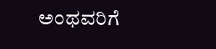ಅಂಥವರಿಗೆ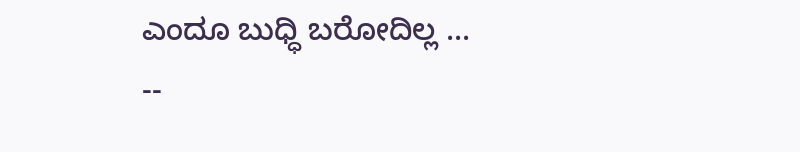ಎಂದೂ ಬುಧ್ಧಿ ಬರೋದಿಲ್ಲ ...
--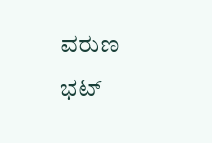ವರುಣ ಭಟ್